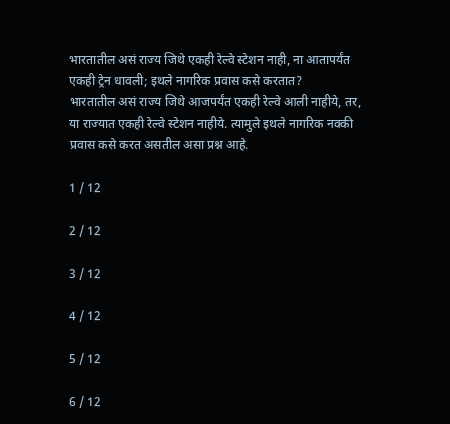भारतातील असं राज्य जिथे एकही रेल्वे स्टेशन नाही, ना आतापर्यंत एकही ट्रेन धावली; इथले नागरिक प्रवास कसे करतात?
भारतातील असं राज्य जिथे आजपर्यंत एकही रेल्वे आली नाहीये, तर, या राज्यात एकही रेल्वे स्टेशन नाहीये. त्यामुले इथले नागरिक नक्की प्रवास कसे करत असतील असा प्रश्न आहे.

1 / 12

2 / 12

3 / 12

4 / 12

5 / 12

6 / 12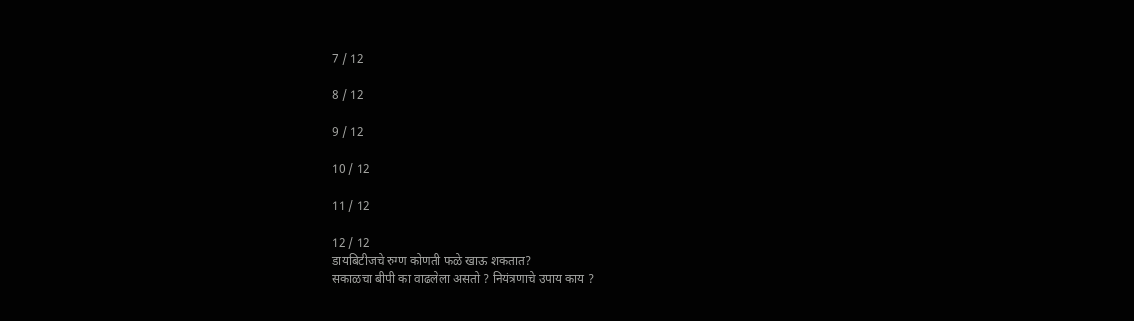7 / 12

8 / 12

9 / 12

10 / 12

11 / 12

12 / 12
डायबिटीजचे रुग्ण कोणती फळे खाऊ शकतात?
सकाळचा बीपी का वाढलेला असतो ? नियंत्रणाचे उपाय काय ?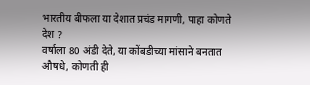भारतीय बीफला या देशात प्रचंड मागणी, पाहा कोणते देश ?
वर्षाला 80 अंडी देते, या कोंबडीच्या मांसाने बनतात औषधे, कोणती ही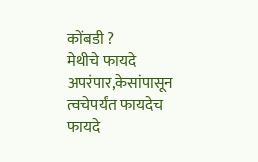कोंबडी ?
मेथीचे फायदे अपरंपार,केसांपासून त्वचेपर्यंत फायदेच फायदे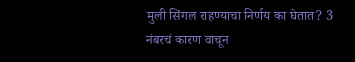मुली सिंगल राहण्याचा निर्णय का घेतात? 3 नंबरचं कारण वाचून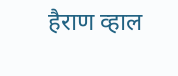हैराण व्हाल